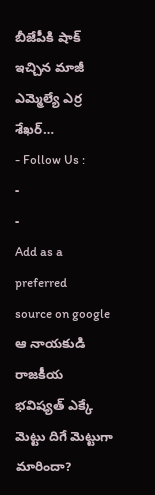బీజేపీకి షాక్ ఇచ్చిన మాజీ ఎమ్మెల్యే ఎర్ర శేఖర్…
- Follow Us :
-
-
Add as a preferred
source on google
ఆ నాయకుడి రాజకీయ భవిష్యత్ ఎక్కే మెట్టు దిగే మెట్టుగా మారిందా?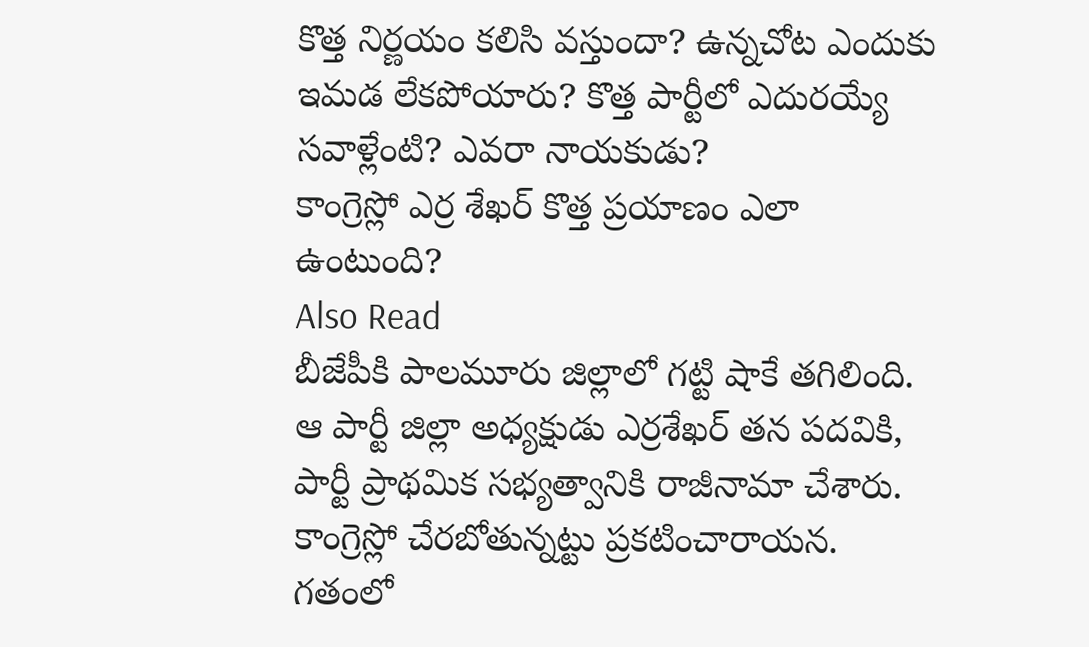కొత్త నిర్ణయం కలిసి వస్తుందా? ఉన్నచోట ఎందుకు ఇమడ లేకపోయారు? కొత్త పార్టీలో ఎదురయ్యే సవాళ్లేంటి? ఎవరా నాయకుడు?
కాంగ్రెస్లో ఎర్ర శేఖర్ కొత్త ప్రయాణం ఎలా ఉంటుంది?
Also Read
బీజేపీకి పాలమూరు జిల్లాలో గట్టి షాకే తగిలింది. ఆ పార్టీ జిల్లా అధ్యక్షుడు ఎర్రశేఖర్ తన పదవికి, పార్టీ ప్రాథమిక సభ్యత్వానికి రాజీనామా చేశారు. కాంగ్రెస్లో చేరబోతున్నట్టు ప్రకటించారాయన. గతంలో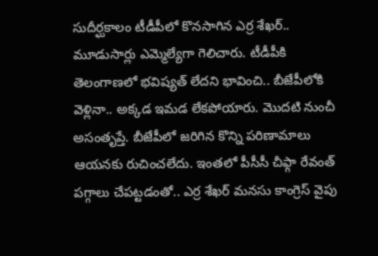సుదీర్ఘకాలం టీడీపీలో కొనసాగిన ఎర్ర శేఖర్.. మూడుసార్లు ఎమ్మెల్యేగా గెలిచారు. టీడీపీకి తెలంగాణలో భవిష్యత్ లేదని భావించి.. బీజేపీలోకి వెళ్లినా.. అక్కడ ఇమడ లేకపోయారు. మొదటి నుంచీ అసంతృప్తే. బీజేపీలో జరిగిన కొన్ని పరిణామాలు ఆయనకు రుచించలేదు. ఇంతలో పీసీసీ చీఫ్గా రేవంత్ పగ్గాలు చేపట్టడంతో.. ఎర్ర శేఖర్ మనసు కాంగ్రెస్ వైపు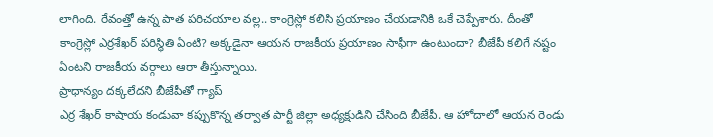లాగింది. రేవంత్తో ఉన్న పాత పరిచయాల వల్ల.. కాంగ్రెస్లో కలిసి ప్రయాణం చేయడానికి ఒకే చెప్పేశారు. దీంతో కాంగ్రెస్లో ఎర్రశేఖర్ పరిస్థితి ఏంటి? అక్కడైనా ఆయన రాజకీయ ప్రయాణం సాఫీగా ఉంటుందా? బీజేపీ కలిగే నష్టం ఏంటని రాజకీయ వర్గాలు ఆరా తీస్తున్నాయి.
ప్రాధాన్యం దక్కలేదని బీజేపీతో గ్యాప్
ఎర్ర శేఖర్ కాషాయ కండువా కప్పుకొన్న తర్వాత పార్టీ జిల్లా అధ్యక్షుడిని చేసింది బీజేపీ. ఆ హోదాలో ఆయన రెండు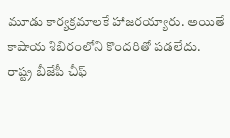మూడు కార్యక్రమాలకే హాజరయ్యారు. అయితే కాషాయ శిబిరంలోని కొందరితో పడలేదు. రాష్ట్ర బీజేపీ చీఫ్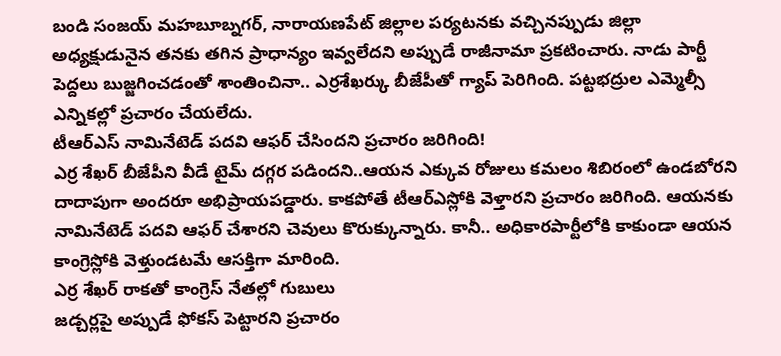బండి సంజయ్ మహబూబ్నగర్, నారాయణపేట్ జిల్లాల పర్యటనకు వచ్చినప్పుడు జిల్లా అధ్యక్షుడునైన తనకు తగిన ప్రాధాన్యం ఇవ్వలేదని అప్పుడే రాజీనామా ప్రకటించారు. నాడు పార్టీ పెద్దలు బుజ్జగించడంతో శాంతించినా.. ఎర్రశేఖర్కు బీజేపీతో గ్యాప్ పెరిగింది. పట్టభద్రుల ఎమ్మెల్సీ ఎన్నికల్లో ప్రచారం చేయలేదు.
టీఆర్ఎస్ నామినేటెడ్ పదవి ఆఫర్ చేసిందని ప్రచారం జరిగింది!
ఎర్ర శేఖర్ బీజేపీని వీడే టైమ్ దగ్గర పడిందని..ఆయన ఎక్కువ రోజులు కమలం శిబిరంలో ఉండబోరని దాదాపుగా అందరూ అభిప్రాయపడ్డారు. కాకపోతే టీఆర్ఎస్లోకి వెళ్తారని ప్రచారం జరిగింది. ఆయనకు నామినేటెడ్ పదవి ఆఫర్ చేశారని చెవులు కొరుక్కున్నారు. కానీ.. అధికారపార్టీలోకి కాకుండా ఆయన కాంగ్రెస్లోకి వెళ్తుండటమే ఆసక్తిగా మారింది.
ఎర్ర శేఖర్ రాకతో కాంగ్రెస్ నేతల్లో గుబులు
జడ్చర్లపై అప్పుడే ఫోకస్ పెట్టారని ప్రచారం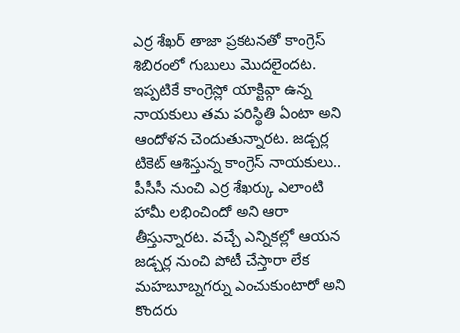ఎర్ర శేఖర్ తాజా ప్రకటనతో కాంగ్రెస్ శిబిరంలో గుబులు మొదలైందట. ఇప్పటికే కాంగ్రెస్లో యాక్టివ్గా ఉన్న నాయకులు తమ పరిస్థితి ఏంటా అని ఆందోళన చెందుతున్నారట. జడ్చర్ల టికెట్ ఆశిస్తున్న కాంగ్రెస్ నాయకులు.. పీసీసీ నుంచి ఎర్ర శేఖర్కు ఎలాంటి హామీ లభించిందో అని ఆరా తీస్తున్నారట. వచ్చే ఎన్నికల్లో ఆయన జడ్చర్ల నుంచి పోటీ చేస్తారా లేక మహబూబ్నగర్ను ఎంచుకుంటారో అని కొందరు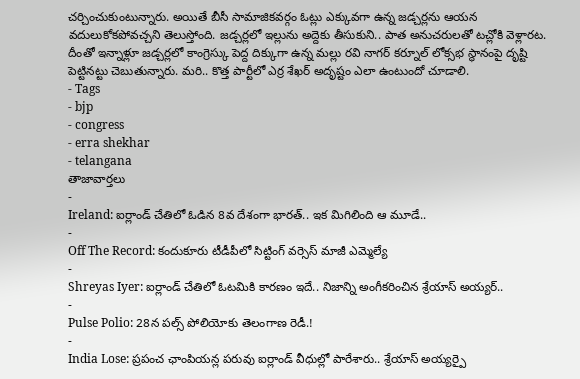చర్చించుకుంటున్నారు. అయితే బీసీ సామాజికవర్గం ఓట్లు ఎక్కువగా ఉన్న జడ్చర్లను ఆయన వదులుకోకపోవచ్చని తెలుస్తోంది. జడ్చర్లలో ఇల్లును అద్దెకు తీసుకుని.. పాత అనుచరులతో టచ్లోకి వెళ్లారట. దీంతో ఇన్నాళ్లూ జడ్చర్లలో కాంగ్రెస్కు పెద్ద దిక్కుగా ఉన్న మల్లు రవి నాగర్ కర్నూల్ లోక్సభ స్థానంపై దృష్టి పెట్టినట్టు చెబుతున్నారు. మరి.. కొత్త పార్టీలో ఎర్ర శేఖర్ అదృష్టం ఎలా ఉంటుందో చూడాలి.
- Tags
- bjp
- congress
- erra shekhar
- telangana
తాజావార్తలు
-
Ireland: ఐర్లాండ్ చేతిలో ఓడిన 8వ దేశంగా భారత్.. ఇక మిగిలింది ఆ మూడే..
-
Off The Record: కందుకూరు టీడీపీలో సిట్టింగ్ వర్సెస్ మాజీ ఎమ్మెల్యే
-
Shreyas Iyer: ఐర్లాండ్ చేతిలో ఓటమికి కారణం ఇదే.. నిజాన్ని అంగీకరించిన శ్రేయాస్ అయ్యర్..
-
Pulse Polio: 28న పల్స్ పోలియోకు తెలంగాణ రెడీ.!
-
India Lose: ప్రపంచ ఛాంపియన్ల పరువు ఐర్లాండ్ వీధుల్లో పారేశారు.. శ్రేయాస్ అయ్యర్పై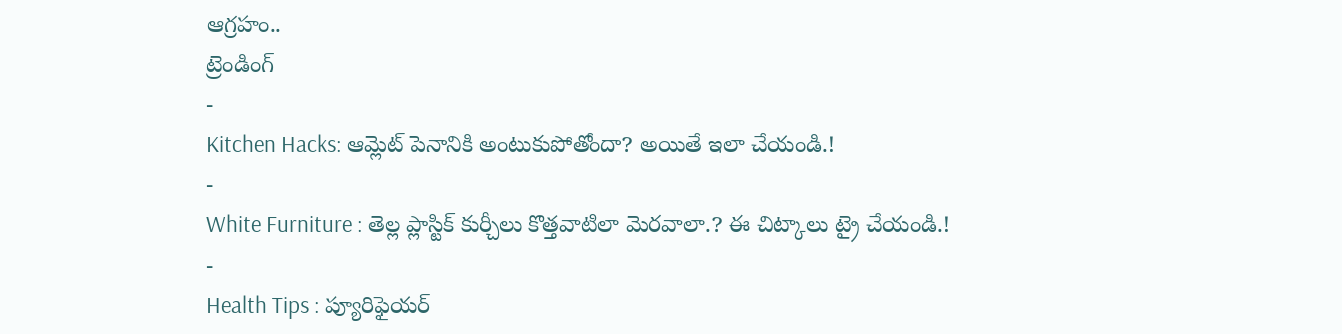ఆగ్రహం..
ట్రెండింగ్
-
Kitchen Hacks: ఆమ్లెట్ పెనానికి అంటుకుపోతోందా? అయితే ఇలా చేయండి.!
-
White Furniture : తెల్ల ప్లాస్టిక్ కుర్చీలు కొత్తవాటిలా మెరవాలా.? ఈ చిట్కాలు ట్రై చేయండి.!
-
Health Tips : ప్యూరిఫైయర్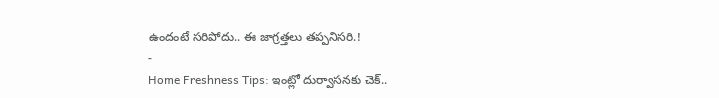ఉందంటే సరిపోదు.. ఈ జాగ్రత్తలు తప్పనిసరి.!
-
Home Freshness Tips: ఇంట్లో దుర్వాసనకు చెక్..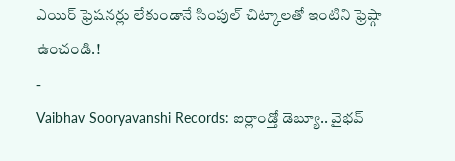ఎయిర్ ఫ్రెషనర్లు లేకుండానే సింపుల్ చిట్కాలతో ఇంటిని ఫ్రెష్గా ఉంచండి.!
-
Vaibhav Sooryavanshi Records: ఐర్లాండ్తో డెబ్యూ.. వైభవ్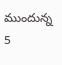ముందున్న 5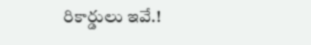రికార్డులు ఇవే.!